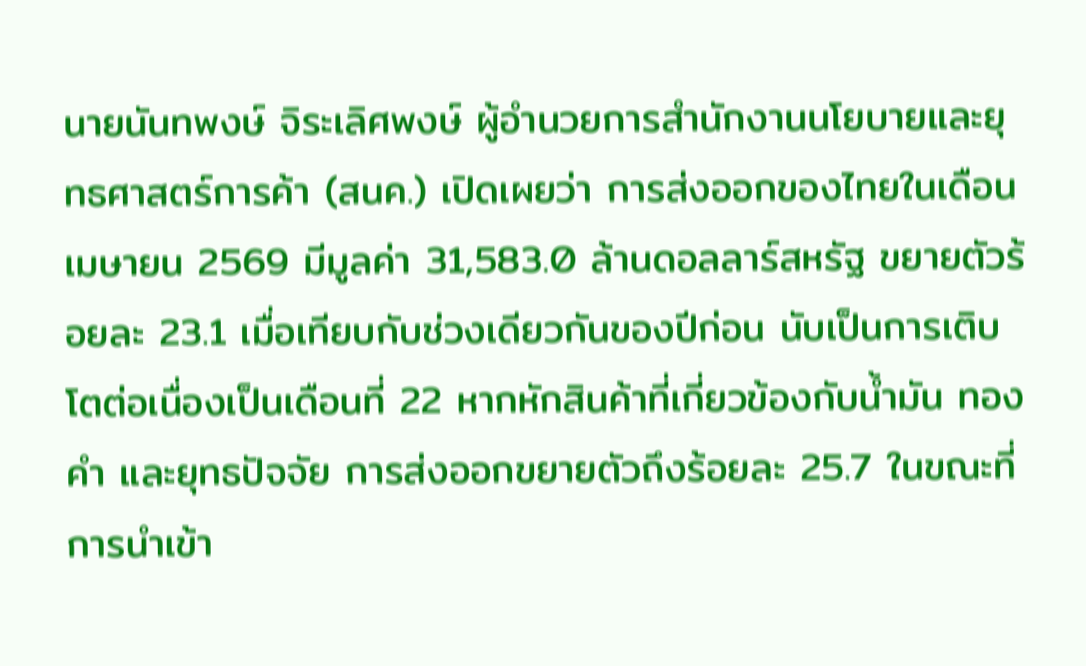นายนันทพงษ์ จิระเลิศพงษ์ ผู้อำนวยการสำนักงานนโยบายและยุทธศาสตร์การค้า (สนค.) เปิดเผยว่า การส่งออกของไทยในเดือนเมษายน 2569 มีมูลค่า 31,583.0 ล้านดอลลาร์สหรัฐ ขยายตัวร้อยละ 23.1 เมื่อเทียบกับช่วงเดียวกันของปีก่อน นับเป็นการเติบโตต่อเนื่องเป็นเดือนที่ 22 หากหักสินค้าที่เกี่ยวข้องกับน้ำมัน ทองคำ และยุทธปัจจัย การส่งออกขยายตัวถึงร้อยละ 25.7 ในขณะที่การนำเข้า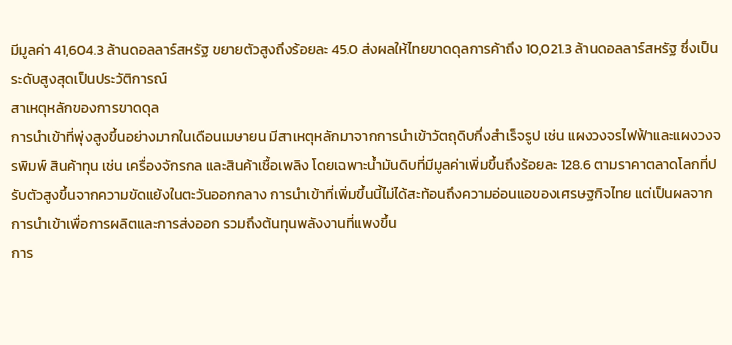มีมูลค่า 41,604.3 ล้านดอลลาร์สหรัฐ ขยายตัวสูงถึงร้อยละ 45.0 ส่งผลให้ไทยขาดดุลการค้าถึง 10,021.3 ล้านดอลลาร์สหรัฐ ซึ่งเป็นระดับสูงสุดเป็นประวัติการณ์
สาเหตุหลักของการขาดดุล
การนำเข้าที่พุ่งสูงขึ้นอย่างมากในเดือนเมษายน มีสาเหตุหลักมาจากการนำเข้าวัตถุดิบกึ่งสำเร็จรูป เช่น แผงวงจรไฟฟ้าและแผงวงจรพิมพ์ สินค้าทุน เช่น เครื่องจักรกล และสินค้าเชื้อเพลิง โดยเฉพาะน้ำมันดิบที่มีมูลค่าเพิ่มขึ้นถึงร้อยละ 128.6 ตามราคาตลาดโลกที่ปรับตัวสูงขึ้นจากความขัดแย้งในตะวันออกกลาง การนำเข้าที่เพิ่มขึ้นนี้ไม่ได้สะท้อนถึงความอ่อนแอของเศรษฐกิจไทย แต่เป็นผลจากการนำเข้าเพื่อการผลิตและการส่งออก รวมถึงต้นทุนพลังงานที่แพงขึ้น
การ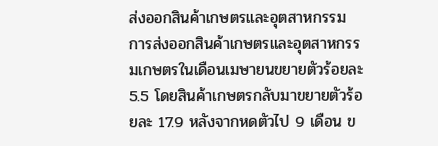ส่งออกสินค้าเกษตรและอุตสาหกรรม
การส่งออกสินค้าเกษตรและอุตสาหกรรมเกษตรในเดือนเมษายนขยายตัวร้อยละ 5.5 โดยสินค้าเกษตรกลับมาขยายตัวร้อยละ 17.9 หลังจากหดตัวไป 9 เดือน ข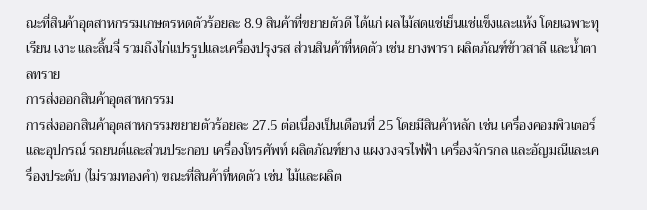ณะที่สินค้าอุตสาหกรรมเกษตรหดตัวร้อยละ 8.9 สินค้าที่ขยายตัวดี ได้แก่ ผลไม้สดแช่เย็นแช่แข็งและแห้ง โดยเฉพาะทุเรียน เงาะ และลิ้นจี่ รวมถึงไก่แปรรูปและเครื่องปรุงรส ส่วนสินค้าที่หดตัว เช่น ยางพารา ผลิตภัณฑ์ข้าวสาลี และน้ำตาลทราย
การส่งออกสินค้าอุตสาหกรรม
การส่งออกสินค้าอุตสาหกรรมขยายตัวร้อยละ 27.5 ต่อเนื่องเป็นเดือนที่ 25 โดยมีสินค้าหลัก เช่น เครื่องคอมพิวเตอร์และอุปกรณ์ รถยนต์และส่วนประกอบ เครื่องโทรศัพท์ ผลิตภัณฑ์ยาง แผงวงจรไฟฟ้า เครื่องจักรกล และอัญมณีและเครื่องประดับ (ไม่รวมทองคำ) ขณะที่สินค้าที่หดตัว เช่น ไม้และผลิต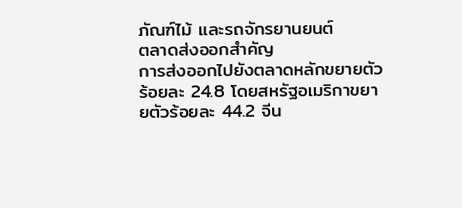ภัณฑ์ไม้ และรถจักรยานยนต์
ตลาดส่งออกสำคัญ
การส่งออกไปยังตลาดหลักขยายตัวร้อยละ 24.8 โดยสหรัฐอเมริกาขยายตัวร้อยละ 44.2 จีน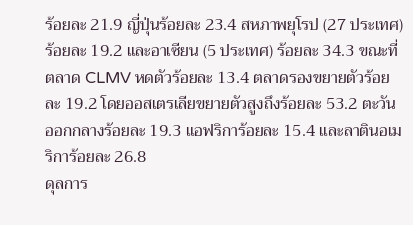ร้อยละ 21.9 ญี่ปุ่นร้อยละ 23.4 สหภาพยุโรป (27 ประเทศ) ร้อยละ 19.2 และอาเซียน (5 ประเทศ) ร้อยละ 34.3 ขณะที่ตลาด CLMV หดตัวร้อยละ 13.4 ตลาดรองขยายตัวร้อยละ 19.2 โดยออสเตรเลียขยายตัวสูงถึงร้อยละ 53.2 ตะวันออกกลางร้อยละ 19.3 แอฟริการ้อยละ 15.4 และลาตินอเมริการ้อยละ 26.8
ดุลการ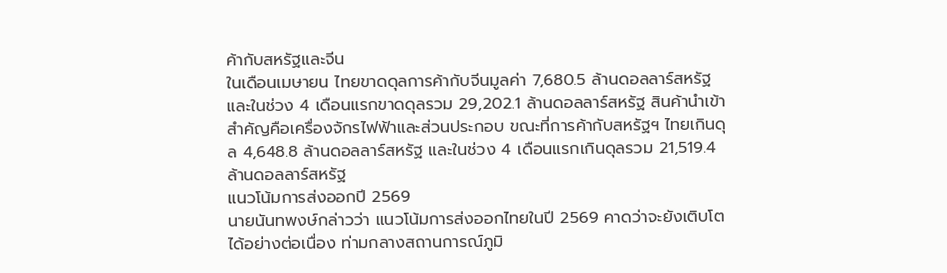ค้ากับสหรัฐและจีน
ในเดือนเมษายน ไทยขาดดุลการค้ากับจีนมูลค่า 7,680.5 ล้านดอลลาร์สหรัฐ และในช่วง 4 เดือนแรกขาดดุลรวม 29,202.1 ล้านดอลลาร์สหรัฐ สินค้านำเข้าสำคัญคือเครื่องจักรไฟฟ้าและส่วนประกอบ ขณะที่การค้ากับสหรัฐฯ ไทยเกินดุล 4,648.8 ล้านดอลลาร์สหรัฐ และในช่วง 4 เดือนแรกเกินดุลรวม 21,519.4 ล้านดอลลาร์สหรัฐ
แนวโน้มการส่งออกปี 2569
นายนันทพงษ์กล่าวว่า แนวโน้มการส่งออกไทยในปี 2569 คาดว่าจะยังเติบโตได้อย่างต่อเนื่อง ท่ามกลางสถานการณ์ภูมิ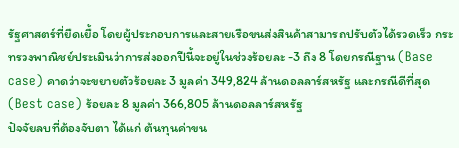รัฐศาสตร์ที่ยืดเยื้อ โดยผู้ประกอบการและสายเรือขนส่งสินค้าสามารถปรับตัวได้รวดเร็ว กระทรวงพาณิชย์ประเมินว่าการส่งออกปีนี้จะอยู่ในช่วงร้อยละ -3 ถึง 8 โดยกรณีฐาน (Base case) คาดว่าจะขยายตัวร้อยละ 3 มูลค่า 349,824 ล้านดอลลาร์สหรัฐ และกรณีดีที่สุด (Best case) ร้อยละ 8 มูลค่า 366,805 ล้านดอลลาร์สหรัฐ
ปัจจัยลบที่ต้องจับตา ได้แก่ ต้นทุนค่าขน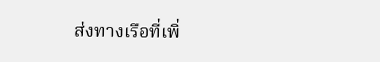ส่งทางเรือที่เพิ่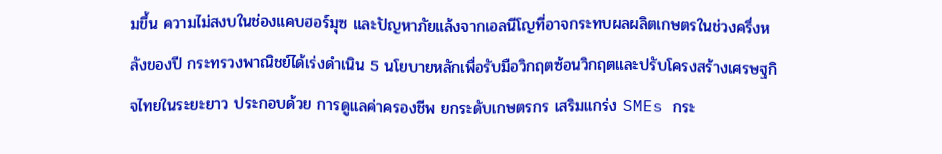มขึ้น ความไม่สงบในช่องแคบฮอร์มุซ และปัญหาภัยแล้งจากเอลนีโญที่อาจกระทบผลผลิตเกษตรในช่วงครึ่งหลังของปี กระทรวงพาณิชย์ได้เร่งดำเนิน 5 นโยบายหลักเพื่อรับมือวิกฤตซ้อนวิกฤตและปรับโครงสร้างเศรษฐกิจไทยในระยะยาว ประกอบด้วย การดูแลค่าครองชีพ ยกระดับเกษตรกร เสริมแกร่ง SMEs กระ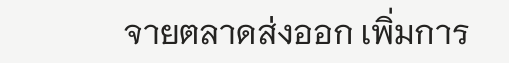จายตลาดส่งออก เพิ่มการ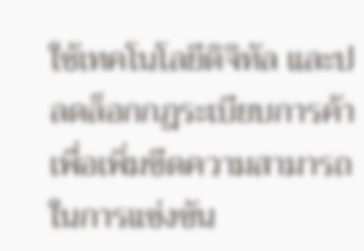ใช้เทคโนโลยีดิจิทัล และปลดล็อกกฎระเบียบการค้า เพื่อเพิ่มขีดความสามารถในการแข่งขัน